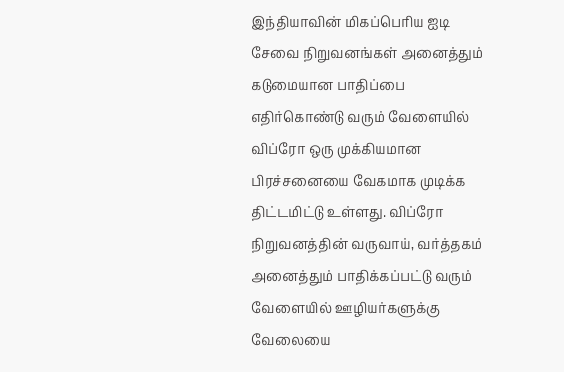இந்தியாவின் மிகப்பெரிய ஐடி சேவை நிறுவனங்கள் அனைத்தும் கடுமையான பாதிப்பை எதிர்கொண்டு வரும் வேளையில் விப்ரோ ஒரு முக்கியமான பிரச்சனையை வேகமாக முடிக்க திட்டமிட்டு உள்ளது. விப்ரோ நிறுவனத்தின் வருவாய், வர்த்தகம் அனைத்தும் பாதிக்கப்பட்டு வரும் வேளையில் ஊழியர்களுக்கு வேலையை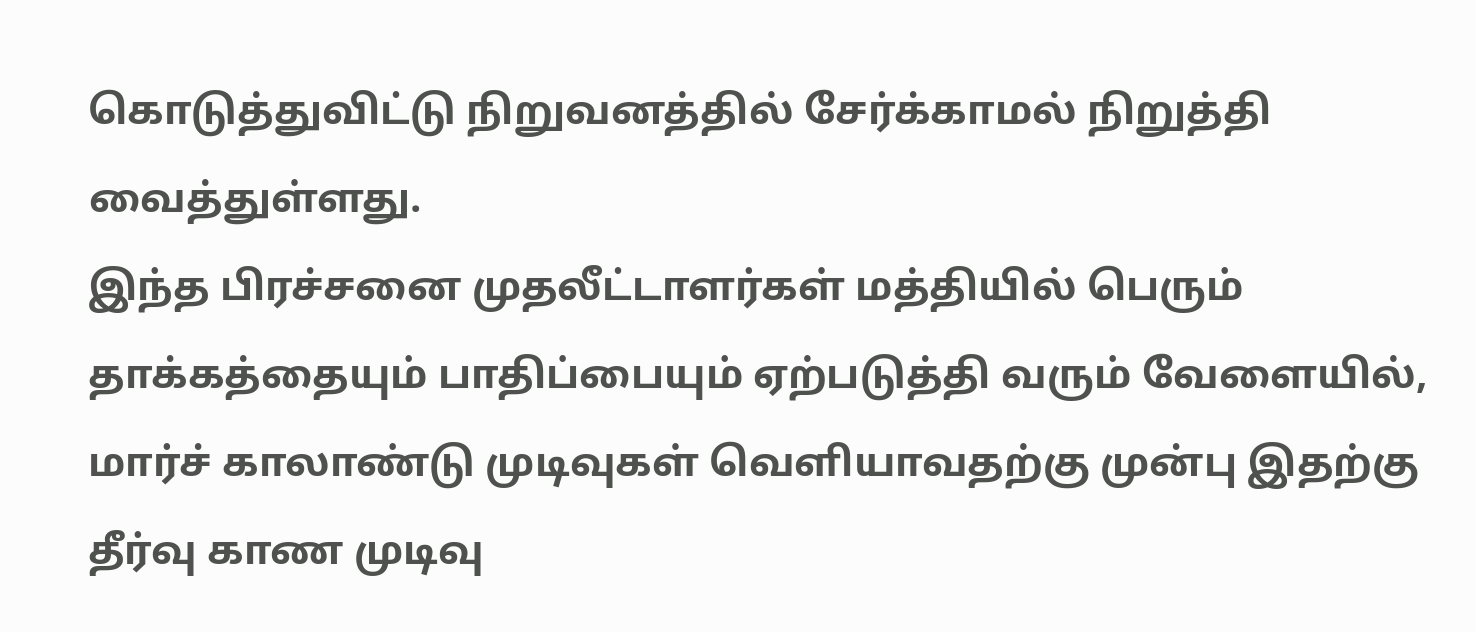கொடுத்துவிட்டு நிறுவனத்தில் சேர்க்காமல் நிறுத்தி வைத்துள்ளது.
இந்த பிரச்சனை முதலீட்டாளர்கள் மத்தியில் பெரும் தாக்கத்தையும் பாதிப்பையும் ஏற்படுத்தி வரும் வேளையில், மார்ச் காலாண்டு முடிவுகள் வெளியாவதற்கு முன்பு இதற்கு தீர்வு காண முடிவு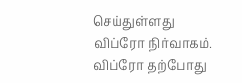செய்துள்ளது விப்ரோ நிர்வாகம். விப்ரோ தற்போது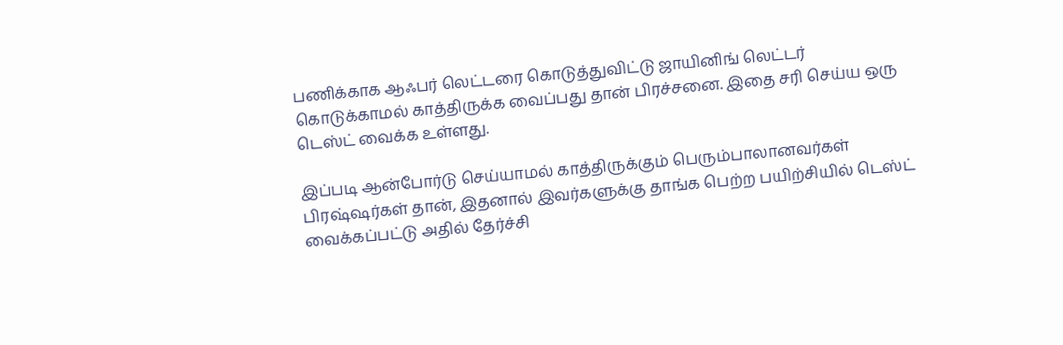பணிக்காக ஆஃபர் லெட்டரை கொடுத்துவிட்டு ஜாயினிங் லெட்டர் கொடுக்காமல் காத்திருக்க வைப்பது தான் பிரச்சனை. இதை சரி செய்ய ஒரு டெஸ்ட் வைக்க உள்ளது.

இப்படி ஆன்போர்டு செய்யாமல் காத்திருக்கும் பெரும்பாலானவர்கள் பிரஷ்ஷர்கள் தான், இதனால் இவர்களுக்கு தாங்க பெற்ற பயிற்சியில் டெஸ்ட் வைக்கப்பட்டு அதில் தேர்ச்சி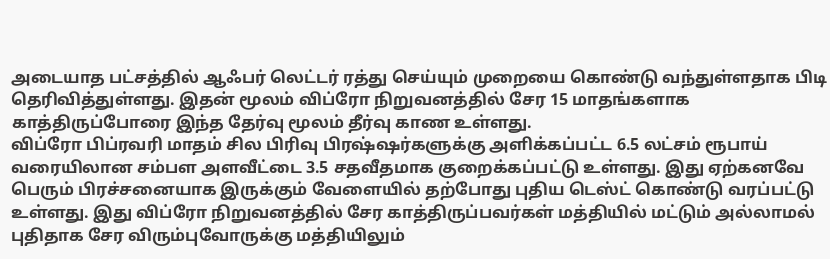அடையாத பட்சத்தில் ஆஃபர் லெட்டர் ரத்து செய்யும் முறையை கொண்டு வந்துள்ளதாக பிடி தெரிவித்துள்ளது. இதன் மூலம் விப்ரோ நிறுவனத்தில் சேர 15 மாதங்களாக காத்திருப்போரை இந்த தேர்வு மூலம் தீர்வு காண உள்ளது.
விப்ரோ பிப்ரவரி மாதம் சில பிரிவு பிரஷ்ஷர்களுக்கு அளிக்கப்பட்ட 6.5 லட்சம் ரூபாய் வரையிலான சம்பள அளவீட்டை 3.5 சதவீதமாக குறைக்கப்பட்டு உள்ளது. இது ஏற்கனவே பெரும் பிரச்சனையாக இருக்கும் வேளையில் தற்போது புதிய டெஸ்ட் கொண்டு வரப்பட்டு உள்ளது. இது விப்ரோ நிறுவனத்தில் சேர காத்திருப்பவர்கள் மத்தியில் மட்டும் அல்லாமல் புதிதாக சேர விரும்புவோருக்கு மத்தியிலும்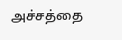அச்சத்தை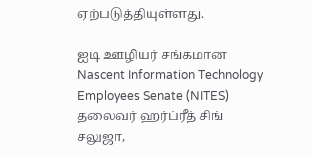ஏற்படுத்தியுள்ளது.

ஐடி ஊழியர் சங்கமான Nascent Information Technology Employees Senate (NITES) தலைவர் ஹர்ப்ரீத் சிங் சலுஜா,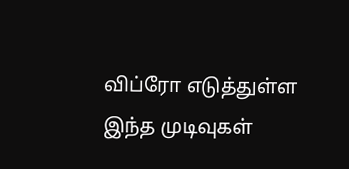விப்ரோ எடுத்துள்ள இந்த முடிவுகள்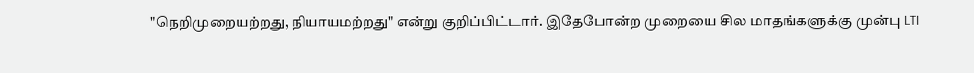"நெறிமுறையற்றது, நியாயமற்றது" என்று குறிப்பிட்டார். இதேபோன்ற முறையை சில மாதங்களுக்கு முன்பு LTI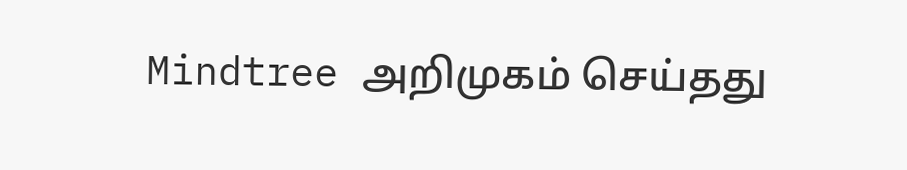Mindtree அறிமுகம் செய்தது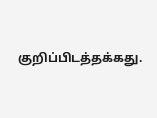குறிப்பிடத்தக்கது.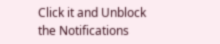Click it and Unblock the Notifications